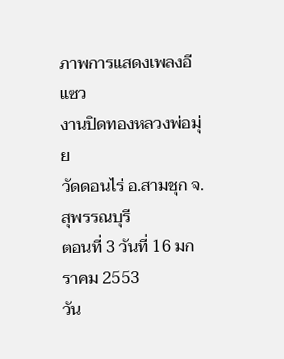ภาพการแสดงเพลงอีแซว
งานปิดทองหลวงพ่อมุ่ย
วัดดอนไร่ อ.สามชุก จ.สุพรรณบุรี
ตอนที่ 3 วันที่ 16 มกราคม 2553
วัน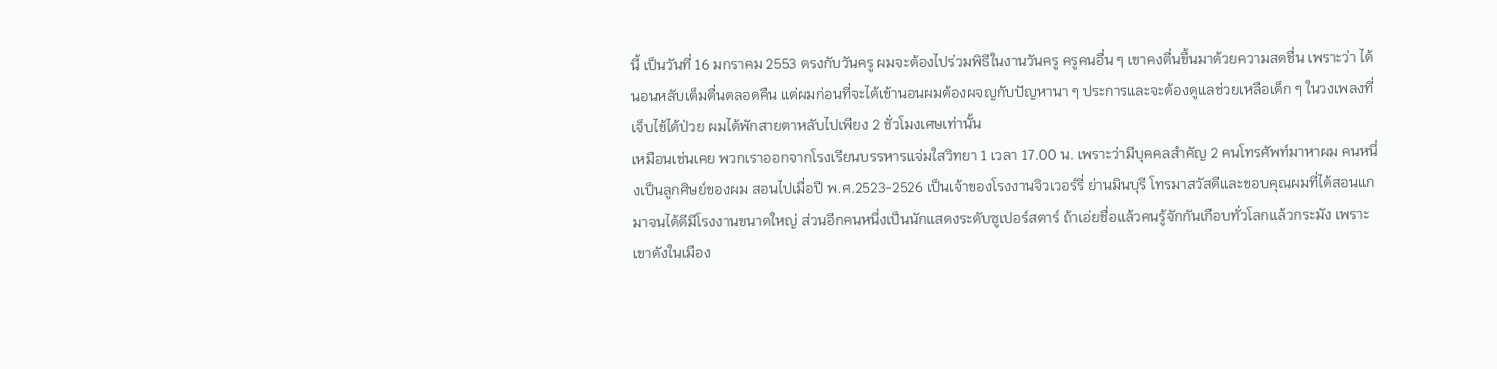นี้ เป็นวันที่ 16 มกราคม 2553 ตรงกับวันครู ผมจะต้องไปร่วมพิธีในงานวันครู ครูคนอื่น ๆ เขาคงตื่นขึ้นมาด้วยความสดชื่น เพราะว่า ได้นอนหลับเต็มตื่นตลอดคืน แต่ผมก่อนที่จะได้เข้านอนผมต้องผจญกับปัญหานา ๆ ประการและจะต้องดูแลช่วยเหลือเด็ก ๆ ในวงเพลงที่เจ็บไข้ได้ป่วย ผมได้พักสายตาหลับไปเพียง 2 ชั่วโมงเศษเท่านั้น
เหมือนเช่นเคย พวกเราออกจากโรงเรียนบรรหารแจ่มใสวิทยา 1 เวลา 17.00 น. เพราะว่ามีบุคคลสำคัญ 2 คนโทรศัพท์มาหาผม คนหนึ่งเป็นลูกศิษย์ของผม สอนไปเมื่อปี พ.ศ.2523-2526 เป็นเจ้าของโรงงานจิวเวอร์รี่ ย่านมินบุรี โทรมาสวัสดีและขอบคุณผมที่ได้สอนแกมาจนได้ดีมีโรงงานขนาดใหญ่ ส่วนอีกคนหนึ่งเป็นนักแสดงระดับซูเปอร์สตาร์ ถ้าเอ่ยชื่อแล้วคนรู้จักกันเกือบทั่วโลกแล้วกระมัง เพราะเขาดังในเมือง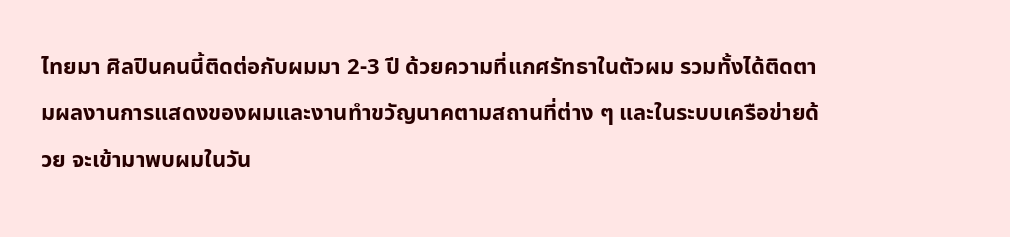ไทยมา ศิลปินคนนี้ติดต่อกับผมมา 2-3 ปี ด้วยความที่แกศรัทธาในตัวผม รวมทั้งได้ติดตามผลงานการแสดงของผมและงานทำขวัญนาคตามสถานที่ต่าง ๆ และในระบบเครือข่ายด้วย จะเข้ามาพบผมในวัน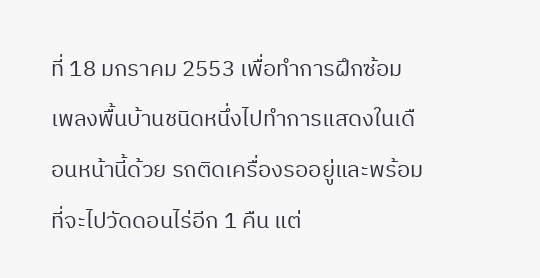ที่ 18 มกราคม 2553 เพื่อทำการฝึกซ้อมเพลงพื้นบ้านชนิดหนึ่งไปทำการแสดงในเดือนหน้านี้ด้วย รถติดเครื่องรออยู่และพร้อมที่จะไปวัดดอนไร่อีก 1 คืน แต่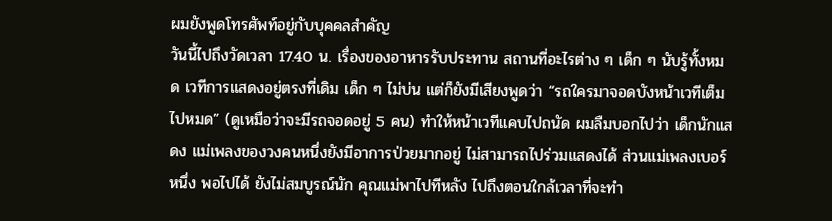ผมยังพูดโทรศัพท์อยู่กับบุคคลสำคัญ
วันนี้ไปถึงวัดเวลา 17.40 น. เรื่องของอาหารรับประทาน สถานที่อะไรต่าง ๆ เด็ก ๆ นับรู้ทั้งหมด เวทีการแสดงอยู่ตรงที่เดิม เด็ก ๆ ไม่บ่น แต่ก็ยังมีเสียงพูดว่า “รถใครมาจอดบังหน้าเวทีเต็มไปหมด” (ดูเหมือว่าจะมีรถจอดอยู่ 5 คน) ทำให้หน้าเวทีแคบไปถนัด ผมลืมบอกไปว่า เด็กนักแสดง แม่เพลงของวงคนหนึ่งยังมีอาการป่วยมากอยู่ ไม่สามารถไปร่วมแสดงได้ ส่วนแม่เพลงเบอร์หนึ่ง พอไปได้ ยังไม่สมบูรณ์นัก คุณแม่พาไปทีหลัง ไปถึงตอนใกล้เวลาที่จะทำ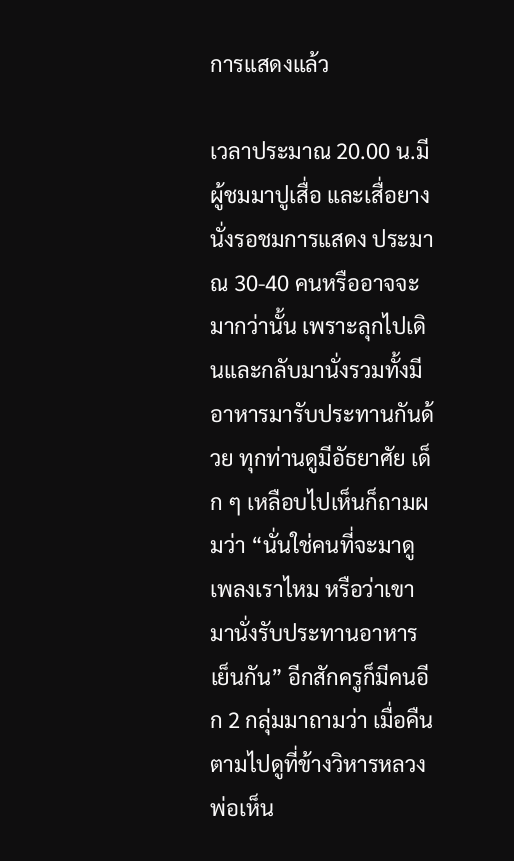การแสดงแล้ว

เวลาประมาณ 20.00 น.มีผู้ชมมาปูเสื่อ และเสื่อยางนั่งรอชมการแสดง ประมาณ 30-40 คนหรืออาจจะมากว่านั้น เพราะลุกไปเดินและกลับมานั่งรวมทั้งมีอาหารมารับประทานกันด้วย ทุกท่านดูมีอัธยาศัย เด็ก ๆ เหลือบไปเห็นก็ถามผมว่า “นั่นใช่คนที่จะมาดูเพลงเราไหม หรือว่าเขามานั่งรับประทานอาหารเย็นกัน” อีกสักครูก็มีคนอีก 2 กลุ่มมาถามว่า เมื่อคืนตามไปดูที่ข้างวิหารหลวงพ่อเห็น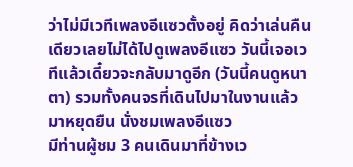ว่าไม่มีเวทีเพลงอีแซวตั้งอยู่ คิดว่าเล่นคืนเดียวเลยไม่ได้ไปดูเพลงอีแซว วันนี้เจอเวทีแล้วเดี๋ยวจะกลับมาดูอีก (วันนี้คนดูหนาตา) รวมทั้งคนจรที่เดินไปมาในงานแล้วมาหยุดยืน นั่งชมเพลงอีแซว
มีท่านผู้ชม 3 คนเดินมาที่ข้างเว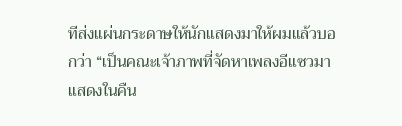ทีส่งแผ่นกระดาษให้นักแสดงมาให้ผมแล้วบอกว่า “เป็นคณะเจ้าภาพที่จัดหาเพลงอีแซวมาแสดงในคืน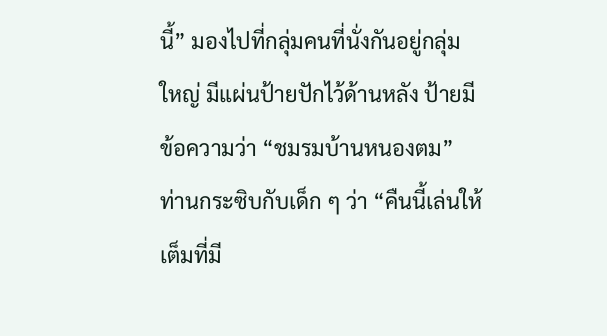นี้” มองไปที่กลุ่มคนที่นั่งกันอยู่กลุ่มใหญ่ มีแผ่นป้ายปักไว้ด้านหลัง ป้ายมีข้อความว่า “ชมรมบ้านหนองตม” ท่านกระซิบกับเด็ก ๆ ว่า “คืนนี้เล่นให้เต็มที่มี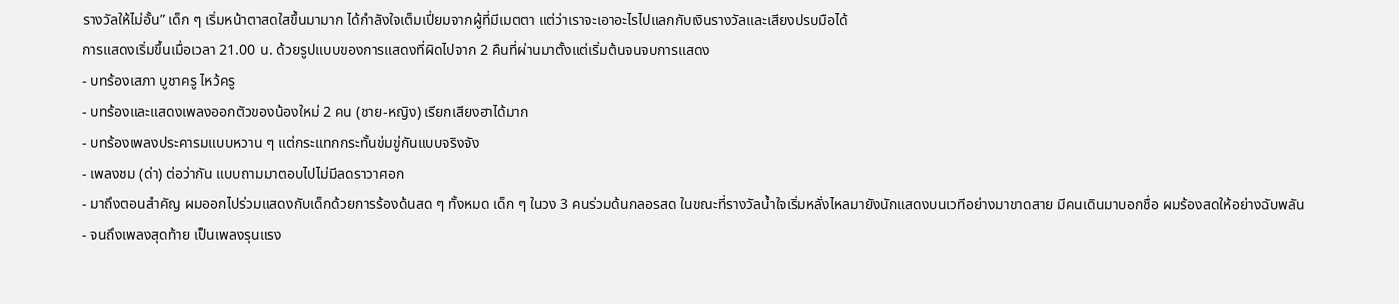รางวัลให้ไม่อั้น” เด็ก ๆ เริ่มหน้าตาสดใสขึ้นมามาก ได้กำลังใจเต็มเปี่ยมจากผู้ที่มีเมตตา แต่ว่าเราจะเอาอะไรไปแลกกับเงินรางวัลและเสียงปรบมือได้
การแสดงเริ่มขึ้นเมื่อเวลา 21.00 น. ด้วยรูปแบบของการแสดงที่ผิดไปจาก 2 คืนที่ผ่านมาตั้งแต่เริ่มต้นจนจบการแสดง
- บทร้องเสภา บูชาครู ไหว้ครู
- บทร้องและแสดงเพลงออกตัวของน้องใหม่ 2 คน (ชาย-หญิง) เรียกเสียงฮาได้มาก
- บทร้องเพลงประคารมแบบหวาน ๆ แต่กระแทกกระทั้นข่มขู่กันแบบจริงจัง
- เพลงชม (ด่า) ต่อว่ากัน แบบถามมาตอบไปไม่มีลดราวาศอก
- มาถึงตอนสำคัญ ผมออกไปร่วมแสดงกับเด็กด้วยการร้องด้นสด ๆ ทั้งหมด เด็ก ๆ ในวง 3 คนร่วมด้นกลอรสด ในขณะที่รางวัลน้ำใจเริ่มหลั่งไหลมายังนักแสดงบนเวทีอย่างมาขาดสาย มีคนเดินมาบอกชื่อ ผมร้องสดให้อย่างฉับพลัน
- จนถึงเพลงสุดท้าย เป็นเพลงรุนแรง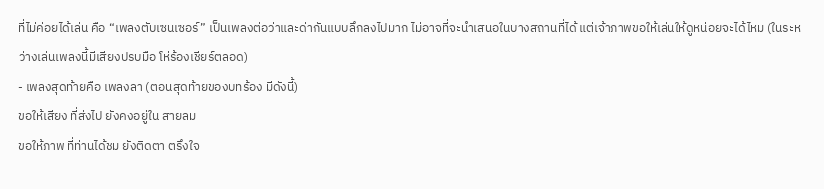ที่ไม่ค่อยได้เล่น คือ “เพลงตับเซนเซอร์” เป็นเพลงต่อว่าและด่ากันแบบลึกลงไปมาก ไม่อาจที่จะนำเสนอในบางสถานที่ได้ แต่เจ้าภาพขอให้เล่นให้ดูหน่อยจะได้ไหม (ในระหว่างเล่นเพลงนี้มีเสียงปรบมือ โห่ร้องเชียร์ตลอด)
- เพลงสุดท้ายคือ เพลงลา (ตอนสุดท้ายของบทร้อง มีดังนี้)
ขอให้เสียง ที่ส่งไป ยังคงอยู่ใน สายลม
ขอให้ภาพ ที่ท่านได้ชม ยังติดตา ตรึงใจ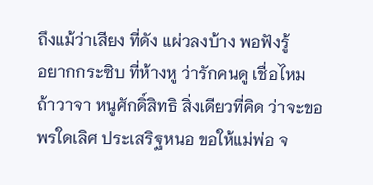ถึงแม้ว่าเสียง ที่ดัง แผ่วลงบ้าง พอฟังรู้
อยากกระซิบ ที่ห้างหู ว่ารักคนดู เชื่อไหม
ถ้าวาจา หนูศักดิ์สิทธิ สิ่งเดียวที่คิด ว่าจะขอ
พรใดเลิศ ประเสริฐหนอ ขอให้แม่พ่อ จ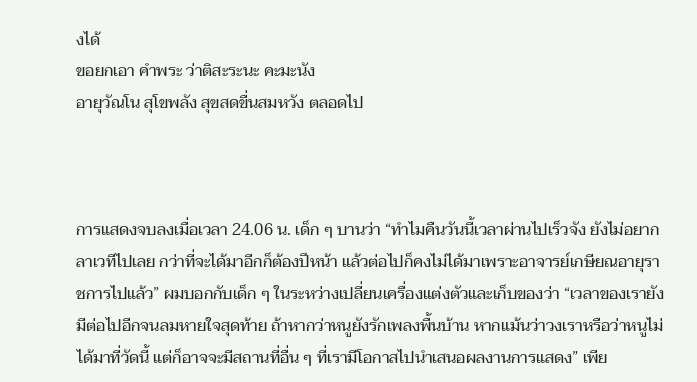งได้
ขอยกเอา คำพระ ว่าติสะระนะ คะมะนัง
อายุวัณโน สุโขพลัง สุขสดขื่นสมหวัง ตลอดไป



การแสดงจบลงเมื่อเวลา 24.06 น. เด็ก ๆ บานว่า “ทำไมคืนวันนี้เวลาผ่านไปเร็วจัง ยังไม่อยากลาเวทีไปเลย กว่าที่จะได้มาอีกก็ต้องปีหน้า แล้วต่อไปก็คงไม่ได้มาเพราะอาจารย์เกษียณอายุราชการไปแล้ว” ผมบอกกับเด็ก ๆ ในระหว่างเปลี่ยนเครื่องแต่งตัวและเก็บของว่า “เวลาของเรายังมีต่อไปอีกจนลมหายใจสุดท้าย ถ้าหากว่าหนูยังรักเพลงพื้นบ้าน หากแม้นว่าวงเราหรือว่าหนูไม่ได้มาที่วัดนี้ แต่ก็อาจจะมีสถานที่อื่น ๆ ที่เรามีโอกาสไปนำเสนอผลงานการแสดง” เพีย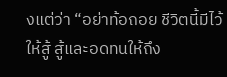งแต่ว่า “อย่าท้อถอย ชีวิตนี้มีไว้ให้สู้ สู้และอดทนให้ถึง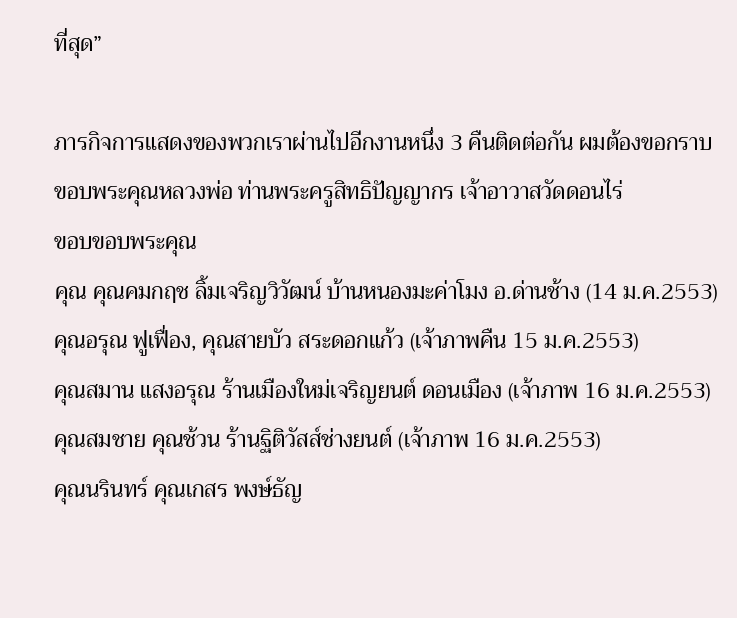ที่สุด”

ภารกิจการแสดงของพวกเราผ่านไปอีกงานหนึ่ง 3 คืนติดต่อกัน ผมต้องขอกราบขอบพระคุณหลวงพ่อ ท่านพระครูสิทธิปัญญากร เจ้าอาวาสวัดดอนไร่
ขอบขอบพระคุณ
คุณ คุณคมกฤช ลิ้มเจริญวิวัฒน์ บ้านหนองมะค่าโมง อ.ด่านช้าง (14 ม.ค.2553)
คุณอรุณ ฟูเฟื่อง, คุณสายบัว สระดอกแก้ว (เจ้าภาพคืน 15 ม.ค.2553)
คุณสมาน แสงอรุณ ร้านเมืองใหม่เจริญยนต์ ดอนเมือง (เจ้าภาพ 16 ม.ค.2553)
คุณสมชาย คุณช้วน ร้านฐิติวัสส์ช่างยนต์ (เจ้าภาพ 16 ม.ค.2553)
คุณนรินทร์ คุณเกสร พงษ์ธัญ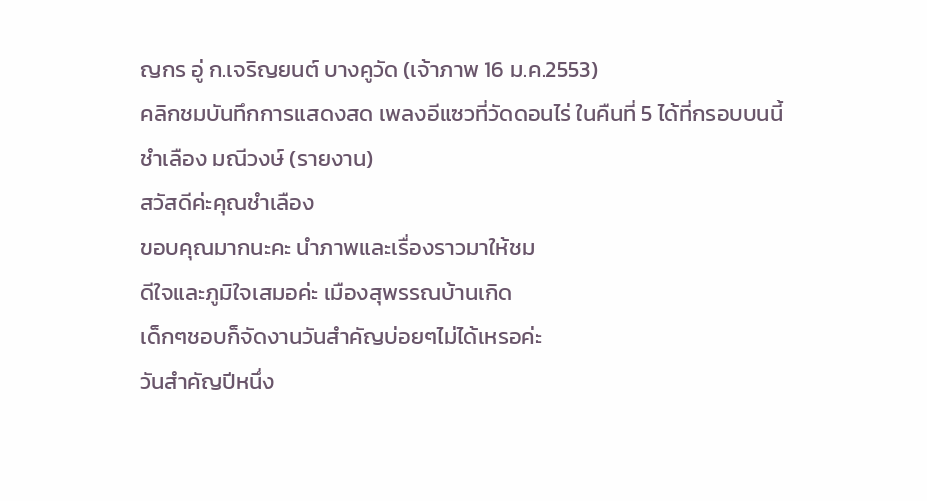ญกร อู่ ก.เจริญยนต์ บางคูวัด (เจ้าภาพ 16 ม.ค.2553)
คลิกชมบันทึกการแสดงสด เพลงอีแซวที่วัดดอนไร่ ในคืนที่ 5 ได้ที่กรอบบนนี้ ชำเลือง มณีวงษ์ (รายงาน)
สวัสดีค่ะคุณชำเลือง
ขอบคุณมากนะคะ นำภาพและเรื่องราวมาให้ชม
ดีใจและภูมิใจเสมอค่ะ เมืองสุพรรณบ้านเกิด
เด็กๆชอบก็จัดงานวันสำคัญบ่อยๆไม่ได้เหรอค่ะ
วันสำคัญปีหนึ่ง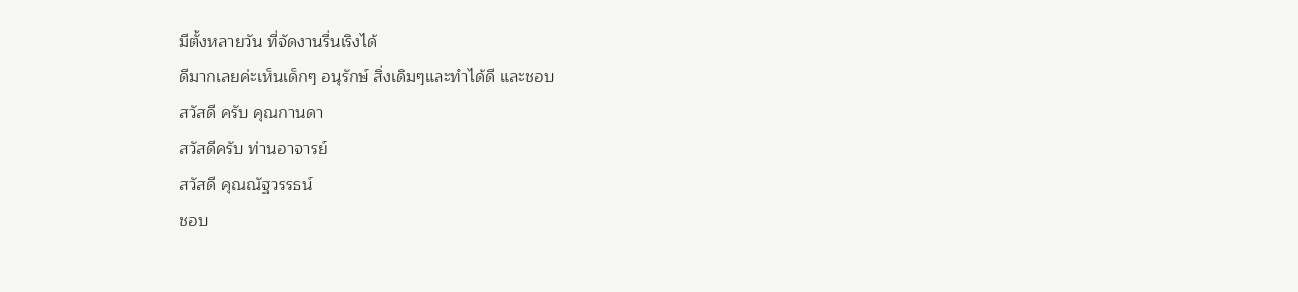มีตั้งหลายวัน ที่จัดงานรื่นเริงได้
ดีมากเลยค่ะเห็นเด็กๆ อนุรักษ์ สิ่งเดิมๆและทำได้ดี และชอบ
สวัสดี ครับ คุณกานดา
สวัสดีครับ ท่านอาจารย์
สวัสดี คุณณัฐวรรธน์
ชอบ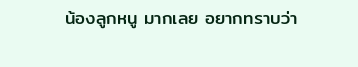น้องลูกหนู มากเลย อยากทราบว่า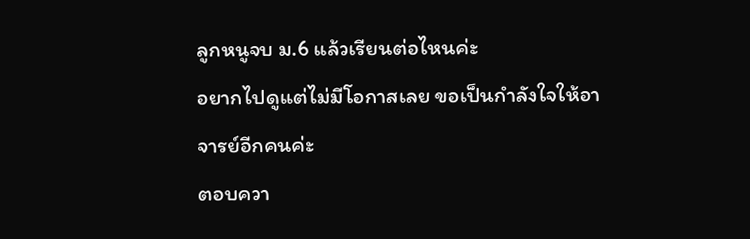ลูกหนูจบ ม.6 แล้วเรียนต่อไหนค่ะ
อยากไปดูแต่ไม่มีโอกาสเลย ขอเป็นกำลังใจให้อาจารย์อีกคนค่ะ
ตอบควา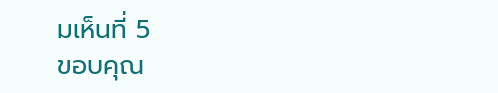มเห็นที่ 5
ขอบคุณ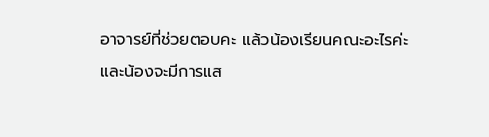อาจารย์ที่ช่วยตอบคะ แล้วน้องเรียนคณะอะไรค่ะ
และน้องจะมีการแส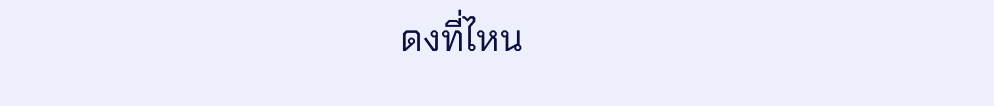ดงที่ไหน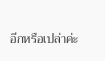อีกหรือเปล่าค่ะ